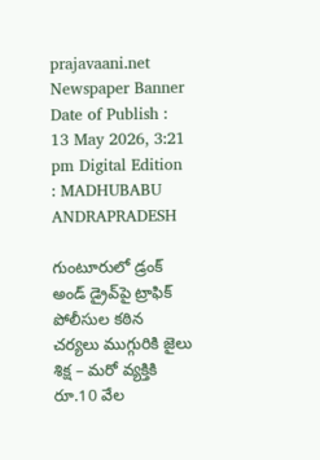prajavaani.net
Newspaper Banner
Date of Publish : 13 May 2026, 3:21 pm Digital Edition : MADHUBABU ANDRAPRADESH

గుంటూరులో డ్రంక్ అండ్ డ్రైవ్‌పై ట్రాఫిక్ పోలీసుల కఠిన చర్యలు ముగ్గురికి జైలు శిక్ష – మరో వ్యక్తికి రూ.10 వేల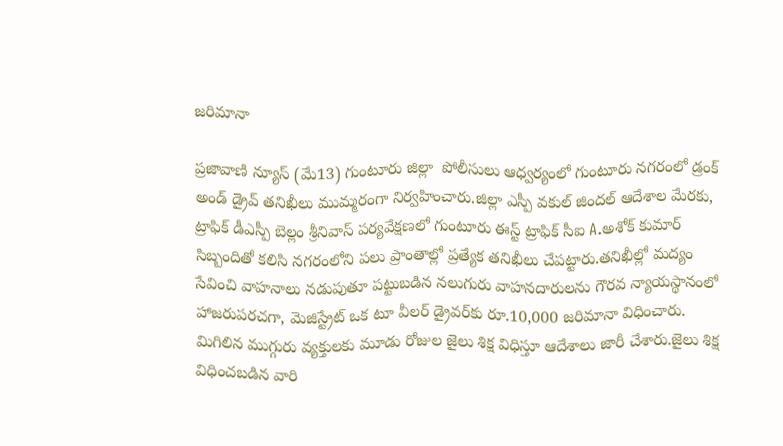జరిమానా

ప్రజావాణి న్యూస్ (మే13) గుంటూరు జిల్లా  పోలీసులు ఆధ్వర్యంలో గుంటూరు నగరంలో డ్రంక్ అండ్ డ్రైవ్ తనిఖీలు ముమ్మరంగా నిర్వహించారు.జిల్లా ఎస్పీ వకుల్ జిందల్ ఆదేశాల మేరకు, ట్రాఫిక్ డీఎస్పీ బెల్లం శ్రీనివాస్ పర్యవేక్షణలో గుంటూరు ఈస్ట్ ట్రాఫిక్ సీఐ A.అశోక్ కుమార్ సిబ్బందితో కలిసి నగరంలోని పలు ప్రాంతాల్లో ప్రత్యేక తనిఖీలు చేపట్టారు.తనిఖీల్లో మద్యం సేవించి వాహనాలు నడుపుతూ పట్టుబడిన నలుగురు వాహనదారులను గౌరవ న్యాయస్థానంలో హాజరుపరచగా, మెజిస్ట్రేట్ ఒక టూ వీలర్ డ్రైవర్‌కు రూ.10,000 జరిమానా విధించారు. మిగిలిన ముగ్గురు వ్యక్తులకు మూడు రోజుల జైలు శిక్ష విధిస్తూ ఆదేశాలు జారీ చేశారు.జైలు శిక్ష విధించబడిన వారి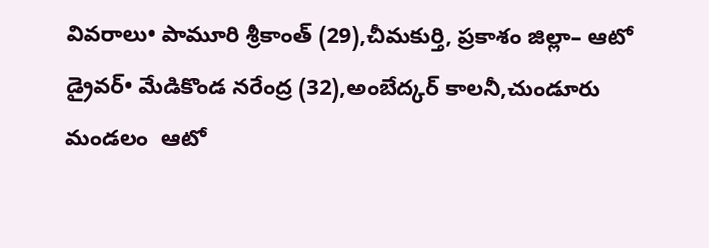వివరాలు• పామూరి శ్రీకాంత్ (29),చీమకుర్తి, ప్రకాశం జిల్లా– ఆటో డ్రైవర్• మేడికొండ నరేంద్ర (32),అంబేద్కర్ కాలనీ,చుండూరు మండలం  ఆటో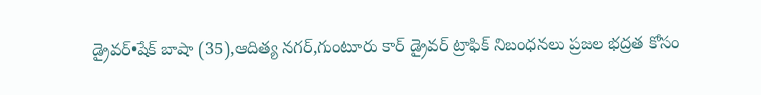డ్రైవర్•షేక్ బాషా (35),ఆదిత్య నగర్,గుంటూరు కార్ డ్రైవర్ ట్రాఫిక్ నిబంధనలు ప్రజల భద్రత కోసం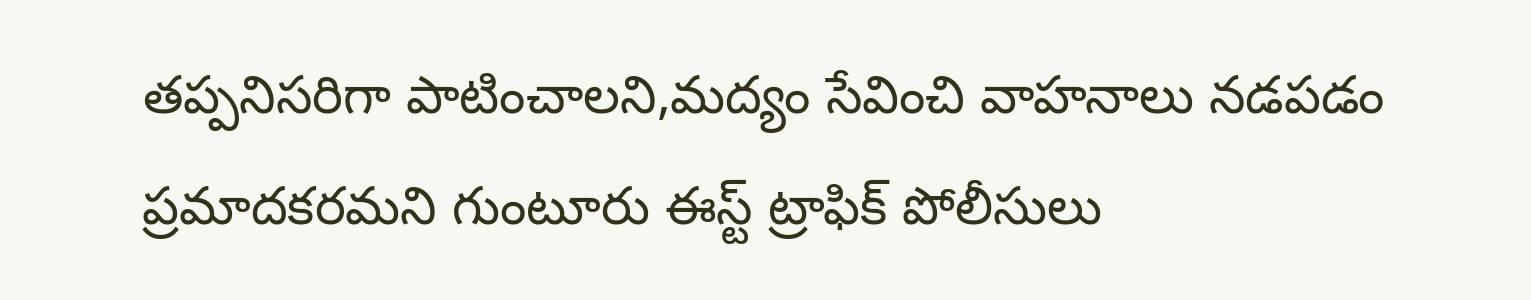తప్పనిసరిగా పాటించాలని,మద్యం సేవించి వాహనాలు నడపడం ప్రమాదకరమని గుంటూరు ఈస్ట్ ట్రాఫిక్ పోలీసులు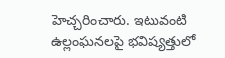హెచ్చరించారు. ఇటువంటి ఉల్లంఘనలపై భవిష్యత్తులో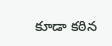కూడా కఠిన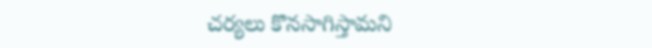చర్యలు కొనసాగిస్తామని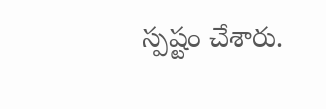స్పష్టం చేశారు.